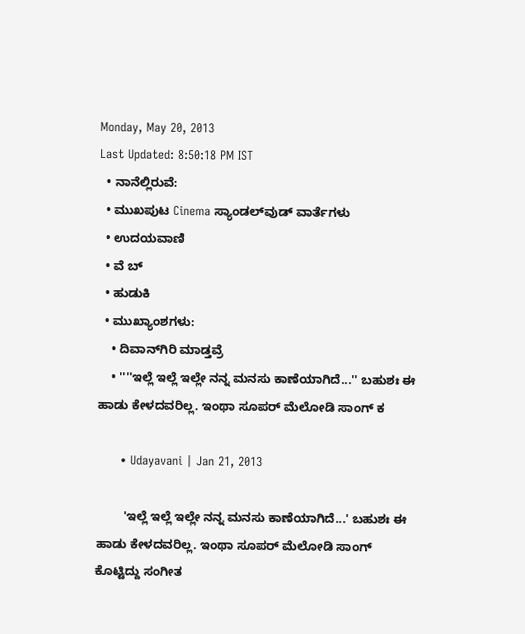Monday, May 20, 2013
Last Updated: 8:50:18 PM IST
  • ನಾನೆಲ್ಲಿರುವೆ:
  • ಮುಖಪುಟ Cinema ಸ್ಯಾಂಡಲ್‌ವುಡ್‌ ವಾರ್ತೆಗಳು
  • ಉದಯವಾಣಿ
  • ವೆ ಬ್
  • ಹುಡುಕಿ
  • ಮುಖ್ಯಾಂಶಗಳು:
    • ದಿವಾನ್‌ಗಿರಿ ಮಾಡ್ತವ್ರೆ
    • ''''ಇಲ್ಲೆ ಇಲ್ಲೆ ಇಲ್ಲೇ ನನ್ನ ಮನಸು ಕಾಣೆಯಾಗಿದೆ...'' ಬಹುಶಃ ಈ ಹಾಡು ಕೇಳದವರಿಲ್ಲ. ಇಂಥಾ ಸೂಪರ್‌ ಮೆಲೋಡಿ ಸಾಂಗ್‌ ಕ

      • Udayavani | Jan 21, 2013

        'ಇಲ್ಲೆ ಇಲ್ಲೆ ಇಲ್ಲೇ ನನ್ನ ಮನಸು ಕಾಣೆಯಾಗಿದೆ...' ಬಹುಶಃ ಈ ಹಾಡು ಕೇಳದವರಿಲ್ಲ. ಇಂಥಾ ಸೂಪರ್‌ ಮೆಲೋಡಿ ಸಾಂಗ್‌ ಕೊಟ್ಟಿದ್ದು ಸಂಗೀತ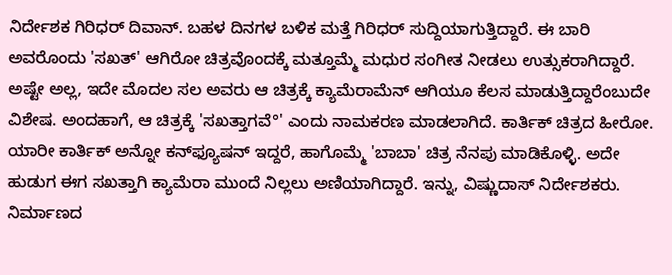ನಿರ್ದೇಶಕ ಗಿರಿಧರ್‌ ದಿವಾನ್‌. ಬಹಳ ದಿನಗಳ ಬಳಿಕ ಮತ್ತೆ ಗಿರಿಧರ್‌ ಸುದ್ದಿಯಾಗುತ್ತಿದ್ದಾರೆ. ಈ ಬಾರಿ ಅವರೊಂದು 'ಸಖತ್‌' ಆಗಿರೋ ಚಿತ್ರವೊಂದಕ್ಕೆ ಮತ್ತೂಮ್ಮೆ ಮಧುರ ಸಂಗೀತ ನೀಡಲು ಉತ್ಸುಕರಾಗಿದ್ದಾರೆ. ಅಷ್ಟೇ ಅಲ್ಲ, ಇದೇ ಮೊದಲ ಸಲ ಅವರು ಆ ಚಿತ್ರಕ್ಕೆ ಕ್ಯಾಮೆರಾಮೆನ್‌ ಆಗಿಯೂ ಕೆಲಸ ಮಾಡುತ್ತಿದ್ದಾರೆಂಬುದೇ ವಿಶೇಷ. ಅಂದಹಾಗೆ, ಆ ಚಿತ್ರಕ್ಕೆ 'ಸಖತ್ತಾಗವೆ°' ಎಂದು ನಾಮಕರಣ ಮಾಡಲಾಗಿದೆ. ಕಾರ್ತಿಕ್‌ ಚಿತ್ರದ ಹೀರೋ. ಯಾರೀ ಕಾರ್ತಿಕ್‌ ಅನ್ನೋ ಕನ್‌ಫ್ಯೂಷನ್‌ ಇದ್ದರೆ, ಹಾಗೊಮ್ಮೆ 'ಬಾಬಾ' ಚಿತ್ರ ನೆನಪು ಮಾಡಿಕೊಳ್ಳಿ. ಅದೇ ಹುಡುಗ ಈಗ ಸಖತ್ತಾಗಿ ಕ್ಯಾಮೆರಾ ಮುಂದೆ ನಿಲ್ಲಲು ಅಣಿಯಾಗಿದ್ದಾರೆ. ಇನ್ನು, ವಿಷ್ಣುದಾಸ್‌ ನಿರ್ದೇಶಕರು. ನಿರ್ಮಾಣದ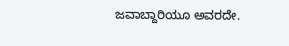ಜವಾಬ್ದಾರಿಯೂ ಅವರದೇ.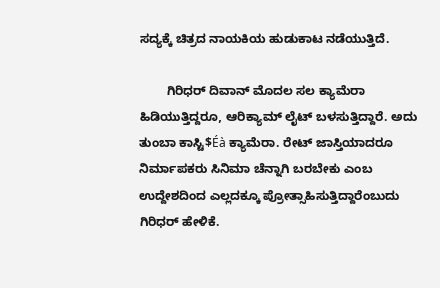ಸದ್ಯಕ್ಕೆ ಚಿತ್ರದ ನಾಯಕಿಯ ಹುಡುಕಾಟ ನಡೆಯುತ್ತಿದೆ.

        ಗಿರಿಧರ್‌ ದಿವಾನ್‌ ಮೊದಲ ಸಲ ಕ್ಯಾಮೆರಾ ಹಿಡಿಯುತ್ತಿದ್ದರೂ, ಆರಿಕ್ಯಾಮ್‌ ಲೈಟ್‌ ಬಳಸುತ್ತಿದ್ದಾರೆ. ಅದು ತುಂಬಾ ಕಾಸ್ಟಿ$Éà ಕ್ಯಾಮೆರಾ. ರೇಟ್‌ ಜಾಸ್ತಿಯಾದರೂ ನಿರ್ಮಾಪಕರು ಸಿನಿಮಾ ಚೆನ್ನಾಗಿ ಬರಬೇಕು ಎಂಬ ಉದ್ದೇಶದಿಂದ ಎಲ್ಲದಕ್ಕೂ ಪ್ರೋತ್ಸಾಹಿಸುತ್ತಿದ್ದಾರೆಂಬುದು ಗಿರಿಧರ್‌ ಹೇಳಿಕೆ.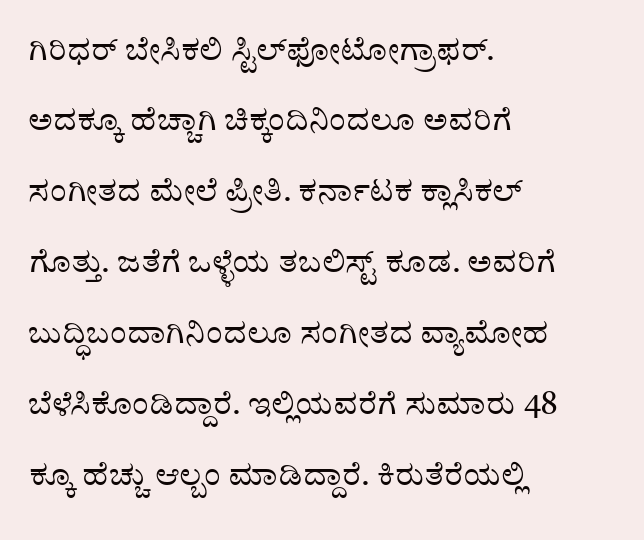ಗಿರಿಧರ್‌ ಬೇಸಿಕಲಿ ಸ್ಟಿಲ್‌ಫೋಟೋಗ್ರಾಫ‌ರ್‌. ಅದಕ್ಕೂ ಹೆಚ್ಚಾಗಿ ಚಿಕ್ಕಂದಿನಿಂದಲೂ ಅವರಿಗೆ ಸಂಗೀತದ ಮೇಲೆ ಪ್ರೀತಿ. ಕರ್ನಾಟಕ ಕ್ಲಾಸಿಕಲ್‌ ಗೊತ್ತು. ಜತೆಗೆ ಒಳ್ಳೆಯ ತಬಲಿಸ್ಟ್‌ ಕೂಡ. ಅವರಿಗೆ ಬುದ್ಧಿಬಂದಾಗಿನಿಂದಲೂ ಸಂಗೀತದ ವ್ಯಾಮೋಹ ಬೆಳೆಸಿಕೊಂಡಿದ್ದಾರೆ. ಇಲ್ಲಿಯವರೆಗೆ ಸುಮಾರು 48 ಕ್ಕೂ ಹೆಚ್ಚು ಆಲ್ಬಂ ಮಾಡಿದ್ದಾರೆ. ಕಿರುತೆರೆಯಲ್ಲಿ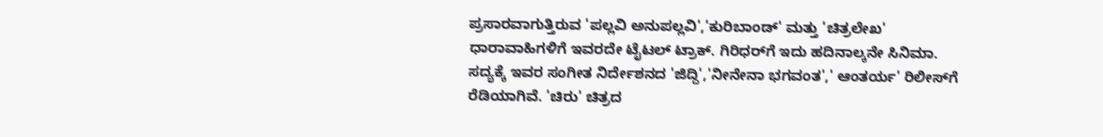ಪ್ರಸಾರವಾಗುತ್ತಿರುವ 'ಪಲ್ಲವಿ ಅನುಪಲ್ಲವಿ','ಕುರಿಬಾಂಡ್‌' ಮತ್ತು 'ಚಿತ್ರಲೇಖ' ಧಾರಾವಾಹಿಗಳಿಗೆ ಇವರದೇ ಟೈಟಲ್‌ ಟ್ರಾಕ್‌. ಗಿರಿಧರ್‌ಗೆ ಇದು ಹದಿನಾಲ್ಕನೇ ಸಿನಿಮಾ. ಸದ್ಯಕ್ಕೆ ಇವರ ಸಂಗೀತ ನಿರ್ದೇಶನದ 'ಜಿದ್ದಿ','ನೀನೇನಾ ಭಗವಂತ',' ಆಂತರ್ಯ' ರಿಲೀಸ್‌ಗೆ ರೆಡಿಯಾಗಿವೆ. 'ಚಿರು' ಚಿತ್ರದ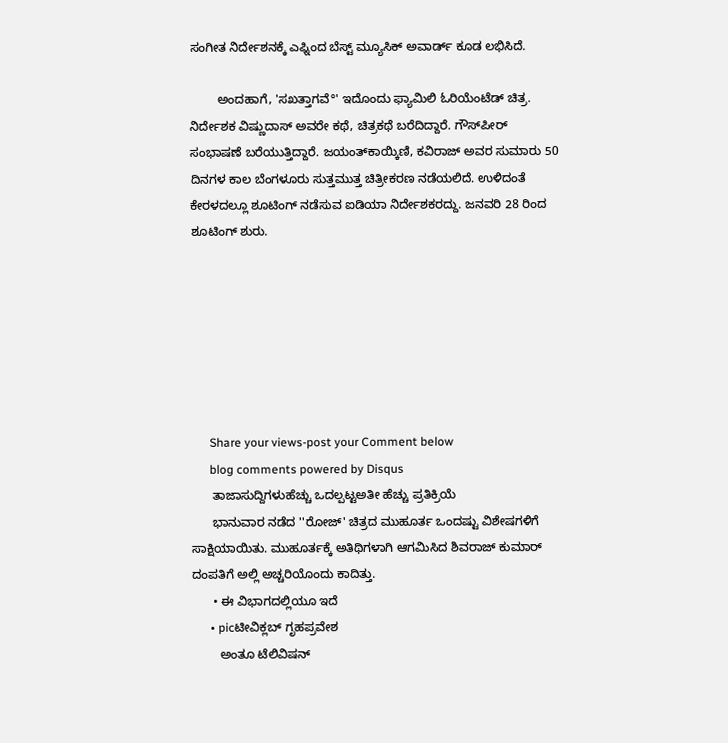ಸಂಗೀತ ನಿರ್ದೇಶನಕ್ಕೆ ಎಫ್ನಿಂದ ಬೆಸ್ಟ್‌ ಮ್ಯೂಸಿಕ್‌ ಅವಾರ್ಡ್‌ ಕೂಡ ಲಭಿಸಿದೆ.

        ಅಂದಹಾಗೆ, 'ಸಖತ್ತಾಗವೆ°' ಇದೊಂದು ಫ್ಯಾಮಿಲಿ ಓರಿಯೆಂಟೆಡ್‌ ಚಿತ್ರ. ನಿರ್ದೇಶಕ ವಿಷ್ಣುದಾಸ್‌ ಅವರೇ ಕಥೆ, ಚಿತ್ರಕಥೆ ಬರೆದಿದ್ದಾರೆ. ಗೌಸ್‌ಪೀರ್‌ ಸಂಭಾಷಣೆ ಬರೆಯುತ್ತಿದ್ದಾರೆ. ಜಯಂತ್‌ಕಾಯ್ಕಿಣಿ, ಕವಿರಾಜ್‌ ಅವರ ಸುಮಾರು 50 ದಿನಗಳ ಕಾಲ ಬೆಂಗಳೂರು ಸುತ್ತಮುತ್ತ ಚಿತ್ರೀಕರಣ ನಡೆಯಲಿದೆ. ಉಳಿದಂತೆ ಕೇರಳದಲ್ಲೂ ಶೂಟಿಂಗ್‌ ನಡೆಸುವ ಐಡಿಯಾ ನಿರ್ದೇಶಕರದ್ದು. ಜನವರಿ 28 ರಿಂದ ಶೂಟಿಂಗ್‌ ಶುರು.







      Share your views-post your Comment below
      blog comments powered by Disqus
      ತಾಜಾಸುದ್ದಿಗಳುಹೆಚ್ಚು ಒದಲ್ಪಟ್ಟಅತೀ ಹೆಚ್ಚು ಪ್ರತಿಕ್ರಿಯೆ
      ಭಾನುವಾರ ನಡೆದ ''ರೋಜ್‌' ಚಿತ್ರದ ಮುಹೂರ್ತ ಒಂದಷ್ಟು ವಿಶೇಷಗಳಿಗೆ ಸಾಕ್ಷಿಯಾಯಿತು. ಮುಹೂರ್ತಕ್ಕೆ ಅತಿಥಿಗಳಾಗಿ ಆಗಮಿಸಿದ ಶಿವರಾಜ್‌ ಕುಮಾರ್‌ ದಂಪತಿಗೆ ಅಲ್ಲಿ ಅಚ್ಚರಿಯೊಂದು ಕಾದಿತ್ತು.
      • ಈ ವಿಭಾಗದಲ್ಲಿಯೂ ಇದೆ
      • picಟೀವಿಕ್ಲಬ್‌ ಗೃಹಪ್ರವೇಶ
        ಅಂತೂ ಟೆಲಿವಿಷನ್‌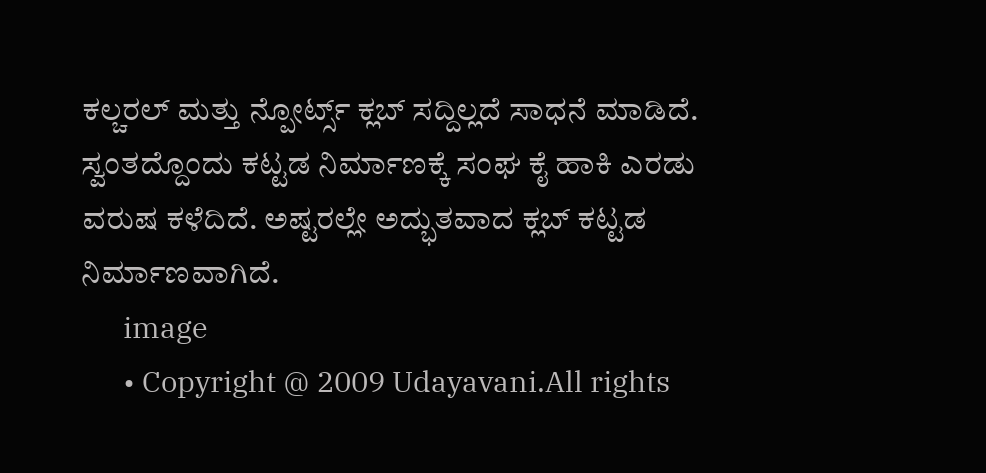ಕಲ್ಚರಲ್‌ ಮತ್ತು ನ್ಪೋರ್ಟ್ಸ್ ಕ್ಲಬ್‌ ಸದ್ದಿಲ್ಲದೆ ಸಾಧನೆ ಮಾಡಿದೆ. ಸ್ವಂತದ್ದೊಂದು ಕಟ್ಟಡ ನಿರ್ಮಾಣಕ್ಕೆ ಸಂಘ ಕೈ ಹಾಕಿ ಎರಡು ವರುಷ ಕಳೆದಿದೆ. ಅಷ್ಟರಲ್ಲೇ ಅದ್ಭುತವಾದ ಕ್ಲಬ್‌ ಕಟ್ಟಡ ನಿರ್ಮಾಣವಾಗಿದೆ.
      image
      • Copyright @ 2009 Udayavani.All rights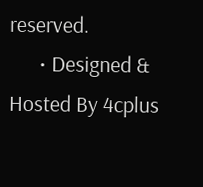reserved.
      • Designed & Hosted By 4cplus